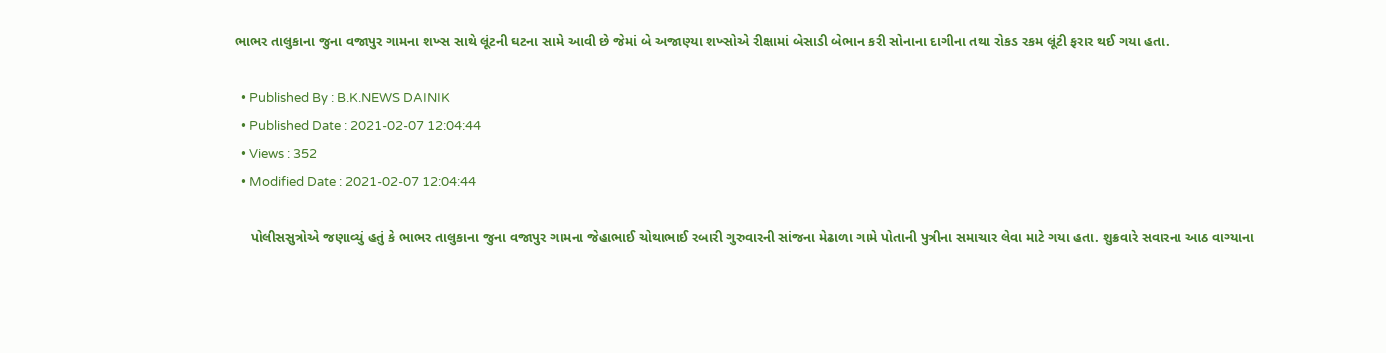ભાભર તાલુકાના જુના વજાપુર ગામના શખ્સ સાથે લૂંટની ઘટના સામે આવી છે જેમાં બે અજાણ્યા શખ્સોએ રીક્ષામાં બેસાડી બેભાન કરી સોનાના દાગીના તથા રોકડ રકમ લૂંટી ફરાર થઈ ગયા હતા.

  • Published By : B.K.NEWS DAINIK
  • Published Date : 2021-02-07 12:04:44
  • Views : 352
  • Modified Date : 2021-02-07 12:04:44

    પોલીસસુત્રોએ જણાવ્યું હતું કે ભાભર તાલુકાના જુના વજાપુર ગામના જેહાભાઈ ચોથાભાઈ રબારી ગુરુવારની સાંજના મેઢાળા ગામે પોતાની પુત્રીના સમાચાર લેવા માટે ગયા હતા. શુક્રવારે સવારના આઠ વાગ્યાના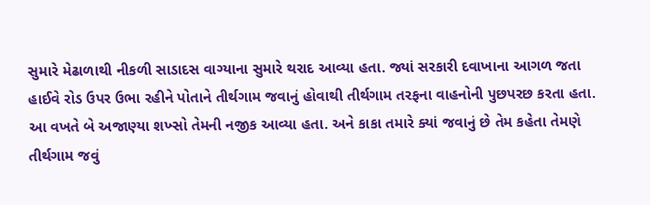સુમારે મેઢાળાથી નીકળી સાડાદસ વાગ્યાના સુમારે થરાદ આવ્યા હતા. જ્યાં સરકારી દવાખાના આગળ જતા હાઈવે રોડ ઉપર ઉભા રહીને પોતાને તીર્થગામ જવાનું હોવાથી તીર્થગામ તરફના વાહનોની પુછપરછ કરતા હતા. આ વખતે બે અજાણ્યા શખ્સો તેમની નજીક આવ્યા હતા. અને કાકા તમારે ક્યાં જવાનું છે તેમ કહેતા તેમણે તીર્થગામ જવું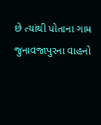છે ત્યાંથી પોતાના ગામ જુનાવજાપુરના વાહનો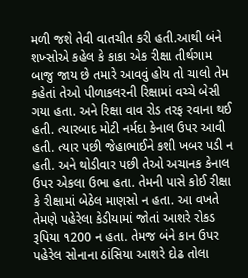મળી જશે તેવી વાતચીત કરી હતી.આથી બંને શખ્સોએ કહેલ કે કાકા એક રીક્ષા તીર્થગામ બાજુ જાય છે તમારે આવવું હોય તો ચાલો તેમ કહેતાં તેઓ પીળાકલરની રિક્ષામાં વચ્ચે બેસી ગયા હતા. અને રિક્ષા વાવ રોડ તરફ રવાના થઈ હતી. ત્યારબાદ મોટી નર્મદા કેનાલ ઉપર આવી હતી. ત્યાર પછી જેહાભાઈને કશી ખબર પડી ન હતી. અને થોડીવાર પછી તેઓ અચાનક કેનાલ ઉપર એકલા ઉભા હતા. તેમની પાસે કોઈ રીક્ષા કે રીક્ષામાં બેઠેલ માણસો ન હતા. આ વખતે તેમણે પહેરેલા કેડીયામાં જોતાં આશરે રોકડ રૂપિયા ૧200 ન હતા. તેમજ બંને કાન ઉપર પહેરેલ સોનાના ઠાંસિયા આશરે દોઢ તોલા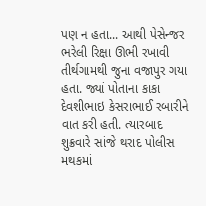પણ ન હતા... આથી પેસેન્જર ભરેલી રિક્ષા ઊભી રખાવી તીર્થગામથી જુના વજાપુર ગયા હતા. જ્યાં પોતાના કાકા દેવશીભાઇ કેસરાભાઈ રબારીને વાત કરી હતી. ત્યારબાદ શુક્રવારે સાંજે થરાદ પોલીસ મથકમાં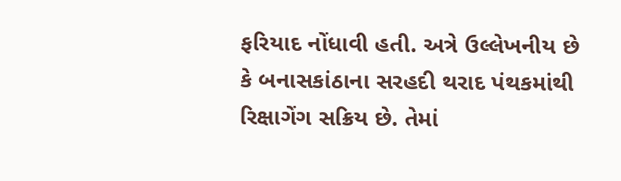ફરિયાદ નોંધાવી હતી. અત્રે ઉલ્લેખનીય છે કે બનાસકાંઠાના સરહદી થરાદ પંથકમાંથી રિક્ષાગેંગ સક્રિય છે. તેમાં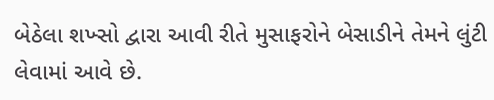બેઠેલા શખ્સો દ્વારા આવી રીતે મુસાફરોને બેસાડીને તેમને લુંટી લેવામાં આવે છે.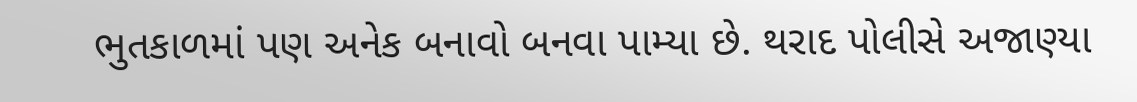ભુતકાળમાં પણ અનેક બનાવો બનવા પામ્યા છે. થરાદ પોલીસે અજાણ્યા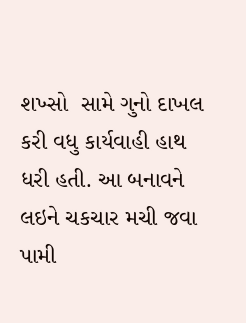શખ્સો  સામે ગુનો દાખલ કરી વધુ કાર્યવાહી હાથ ધરી હતી. આ બનાવને લઇને ચકચાર મચી જવા પામી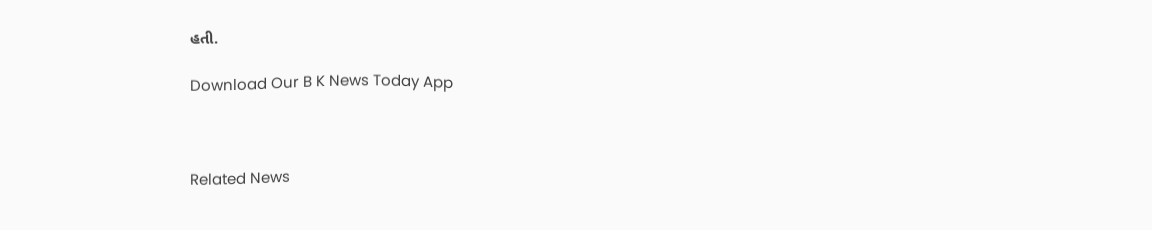હતી.

Download Our B K News Today App



Related News